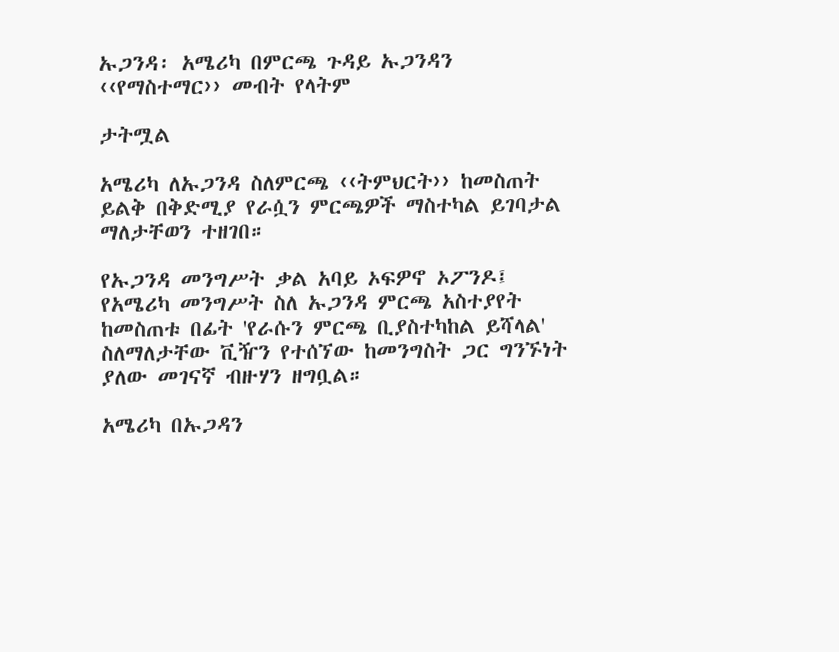ኡጋንዳ፡ አሜሪካ በምርጫ ጉዳይ ኡጋንዳን ‹‹የማስተማር›› መብት የላትም

ታትሟል

አሜሪካ ለኡጋንዳ ስለምርጫ ‹‹ትምህርት›› ከመስጠት ይልቅ በቅድሚያ የራሷን ምርጫዎች ማስተካል ይገባታል ማለታቸወን ተዘገበ።

የኡጋንዳ መንግሥት ቃል አባይ ኦፍዎኖ ኦፖንዶ፤ የአሜሪካ መንግሥት ስለ ኡጋንዳ ምርጫ አስተያየት ከመስጠቱ በፊት 'የራሱን ምርጫ ቢያስተካከል ይሻላል' ስለማለታቸው ቪዥን የተሰኘው ከመንግስት ጋር ግንኙነት ያለው መገናኛ ብዙሃን ዘግቧል።

አሜሪካ በኡጋዳን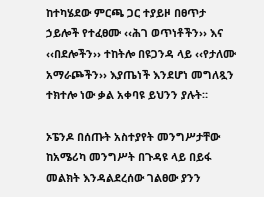ከተካሄደው ምርጫ ጋር ተያይዞ በፀጥታ ኃይሎች የተፈፀሙ ‹‹ሕገ ወጥነቶችን›› እና ‹‹በደሎችን›› ተከትሎ በዩጋንዳ ላይ ‹‹የታለሙ አማራጮችን›› እያጤነች እንደሆነ መግለጿን ተክተሎ ነው ቃል አቀባዩ ይህንን ያሉት።

ኦፔንዶ በሰጡት አስተያየት መንግሥታቸው ከአሜሪካ መንግሥት በጉዳዩ ላይ በይፋ መልክት እንዳልደረሰው ገልፀው ያንን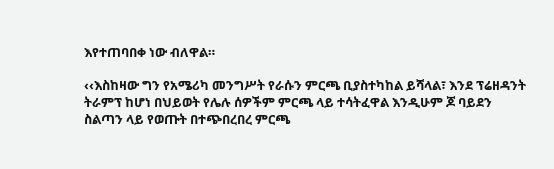እየተጠባበቀ ነው ብለዋል።

‹‹እስከዛው ግን የአሜሪካ መንግሥት የራሱን ምርጫ ቢያስተካከል ይሻላል፣ እንደ ፕሬዘዳንት ትራምፕ ከሆነ በህይወት የሌሉ ሰዎችም ምርጫ ላይ ተሳትፈዋል እንዲሁም ጆ ባይደን ስልጣን ላይ የወጡት በተጭበረበረ ምርጫ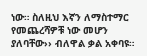ነው። ስለዚህ እኛን ለማስተማር የመጨረሻዎቹ ነው መሆን ያለባቸው›› ብለዋል ቃል አቀባዩ።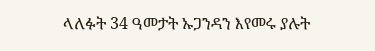ላለፉት 34 ዓመታት ኡጋንዳን እየመሩ ያሉት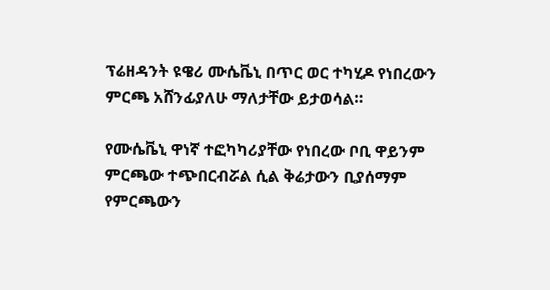ፕሬዘዳንት ዩዌሪ ሙሴቬኒ በጥር ወር ተካሂዶ የነበረውን ምርጫ አሸንፊያለሁ ማለታቸው ይታወሳል።

የሙሴቬኒ ዋነኛ ተፎካካሪያቸው የነበረው ቦቢ ዋይንም ምርጫው ተጭበርብሯል ሲል ቅሬታውን ቢያሰማም የምርጫውን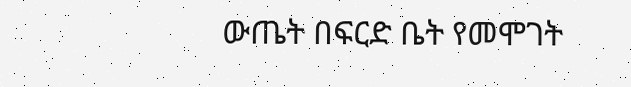ውጤት በፍርድ ቤት የመሞገት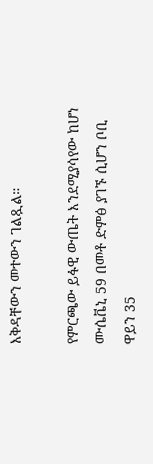እቅዳቸውን መተውን ገልጿል።

የምርጫው ይፋዊ ውጤት እንደሚያሳየው ከሆነ ሙሴቬኒ 59 በመቶ ድምፅ ያገኙ ሲሆን ቦቢ ዋይን 35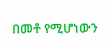በመቶ የሚሆነውን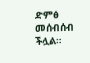ድምፅ መሰብሰብ ችሏል።